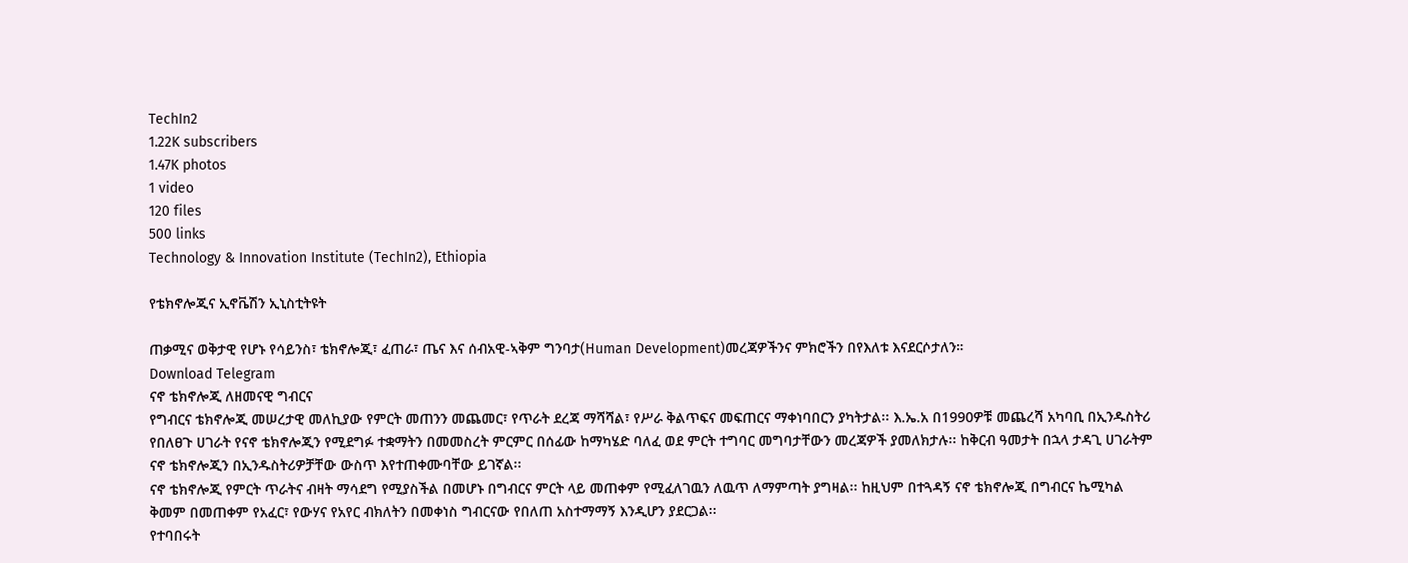TechIn2
1.22K subscribers
1.47K photos
1 video
120 files
500 links
Technology & Innovation Institute (TechIn2), Ethiopia

የቴክኖሎጂና ኢኖቬሽን ኢኒስቲትዩት

ጠቃሚና ወቅታዊ የሆኑ የሳይንስ፣ ቴክኖሎጂ፣ ፈጠራ፣ ጤና እና ሰብአዊ-ኣቅም ግንባታ(Human Development)መረጃዎችንና ምክሮችን በየእለቱ እናደርሶታለን።
Download Telegram
ናኖ ቴክኖሎጂ ለዘመናዊ ግብርና
የግብርና ቴክኖሎጂ መሠረታዊ መለኪያው የምርት መጠንን መጨመር፣ የጥራት ደረጃ ማሻሻል፣ የሥራ ቅልጥፍና መፍጠርና ማቀነባበርን ያካትታል፡፡ እ.ኤ.አ በ1990ዎቹ መጨረሻ አካባቢ በኢንዱስትሪ የበለፀጉ ሀገራት የናኖ ቴክኖሎጂን የሚደግፉ ተቋማትን በመመስረት ምርምር በሰፊው ከማካሄድ ባለፈ ወደ ምርት ተግባር መግባታቸውን መረጃዎች ያመለክታሉ፡፡ ከቅርብ ዓመታት በኋላ ታዳጊ ሀገራትም ናኖ ቴክኖሎጂን በኢንዱስትሪዎቻቸው ውስጥ እየተጠቀሙባቸው ይገኛል፡፡
ናኖ ቴክኖሎጂ የምርት ጥራትና ብዛት ማሳደግ የሚያስችል በመሆኑ በግብርና ምርት ላይ መጠቀም የሚፈለገዉን ለዉጥ ለማምጣት ያግዛል፡፡ ከዚህም በተጓዳኝ ናኖ ቴክኖሎጂ በግብርና ኬሚካል ቅመም በመጠቀም የአፈር፣ የውሃና የአየር ብክለትን በመቀነስ ግብርናው የበለጠ አስተማማኝ እንዲሆን ያደርጋል፡፡
የተባበሩት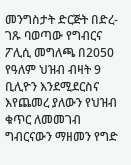መንግስታት ድርጅት በድረ-ገጹ ባወጣው የግብርና ፖሊሲ መግለጫ በ2050 የዓለም ህዝብ ብዛት 9 ቢሊዮን እንደሚደርስና እየጨመረ ያለውን የህዝብ ቁጥር ለመመገብ ግብርናውን ማዘመን የግድ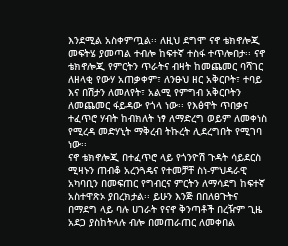እንደሚል አስቀምጧል፡፡ ለዚህ ደግሞ ናኖ ቴክኖሎጂ መፍትሄ ያመጣል ተብሎ ከፍተኛ ተስፋ ተጥሎበታ፡፡ ናኖ ቴክኖሎጂ የምርትን ጥራትና ብዛት ከመጨመር ባሻገር ለዘላቂ የውሃ አጠቃቀም፣ ለንፁህ ዘር አቅርቦት፣ ተባይ እና በሽታን ለመለየት፣ አልሚ የምግብ አቅርቦትን ለመጨመር ፋይዳው የጎላ ነው፡፡ የእፅዋት ጥበቃና ተፈጥሮ ሃብት ከብክለት ነፃ ለማድረግ ወይም ለመቀነስ የሚረዳ መድሃኒት ማቅረብ ትኩረት ሊደረግበት የሚገባ ነው፡፡
ናኖ ቴክኖሎጂ በተፈጥሮ ላይ የጎንዮሽ ጉዳት ሳይደርስ ሚዛኑን ጠብቆ አረንጓዴና የተመቻቸ ስነ-ምህዳራዊ አካባቢን በመፍጠር የግብርና ምርትን ለማሳደግ ከፍተኛ አስተዋጽኦ ያበረክታል፡፡ ይሁን እንጅ በበለፀጉትና በማደግ ላይ ባሉ ሀገራት የናኖ ቅንጣቶች በረዥም ጊዜ አደጋ ያስከትላሉ ብሎ በመጠራጠር ለመቀበል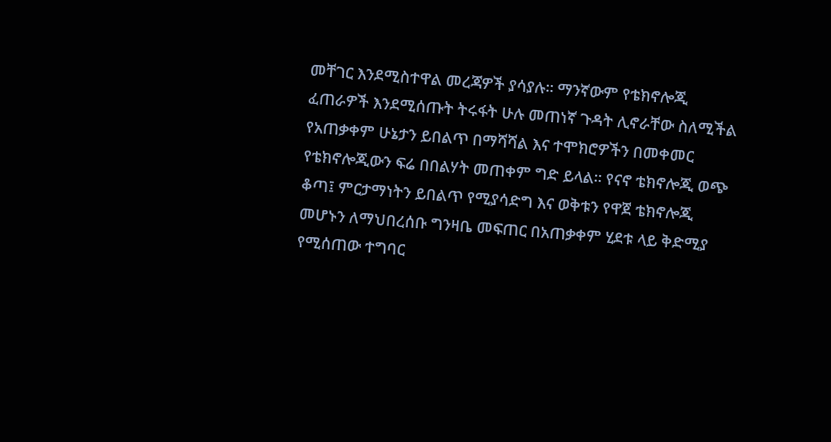መቸገር እንደሚስተዋል መረጃዎች ያሳያሉ፡፡ ማንኛውም የቴክኖሎጂ ፈጠራዎች እንደሚሰጡት ትሩፋት ሁሉ መጠነኛ ጉዳት ሊኖራቸው ስለሚችል የአጠቃቀም ሁኔታን ይበልጥ በማሻሻል እና ተሞክሮዎችን በመቀመር የቴክኖሎጂውን ፍሬ በበልሃት መጠቀም ግድ ይላል፡፡ የናኖ ቴክኖሎጂ ወጭ ቆጣ፤ ምርታማነትን ይበልጥ የሚያሳድግ እና ወቅቱን የዋጀ ቴክኖሎጂ መሆኑን ለማህበረሰቡ ግንዛቤ መፍጠር በአጠቃቀም ሂደቱ ላይ ቅድሚያ የሚሰጠው ተግባር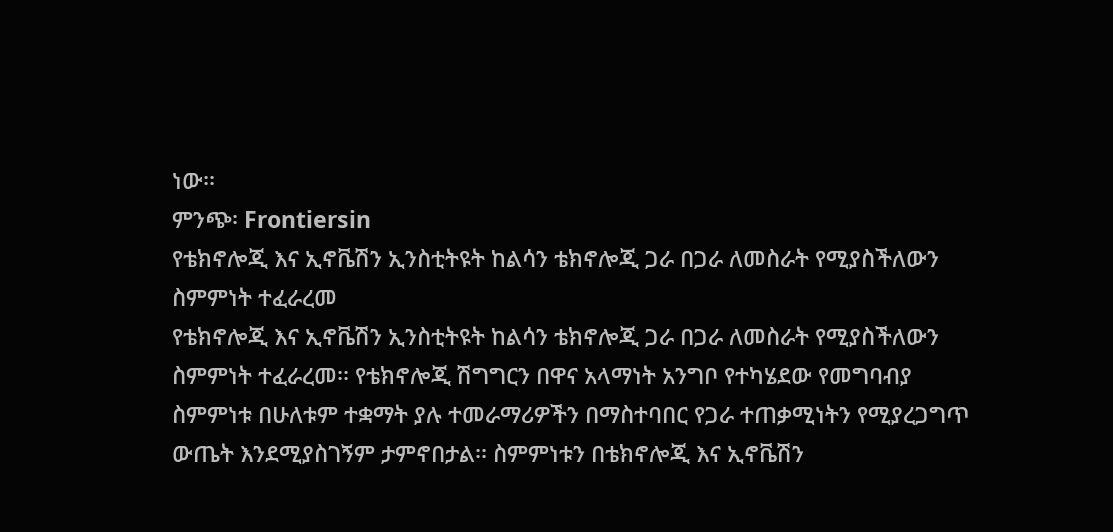ነው፡፡
ምንጭ፡ Frontiersin
የቴክኖሎጂ እና ኢኖቬሽን ኢንስቲትዩት ከልሳን ቴክኖሎጂ ጋራ በጋራ ለመስራት የሚያስችለውን ስምምነት ተፈራረመ
የቴክኖሎጂ እና ኢኖቬሽን ኢንስቲትዩት ከልሳን ቴክኖሎጂ ጋራ በጋራ ለመስራት የሚያስችለውን ስምምነት ተፈራረመ፡፡ የቴክኖሎጂ ሽግግርን በዋና አላማነት አንግቦ የተካሄደው የመግባብያ ስምምነቱ በሁለቱም ተቋማት ያሉ ተመራማሪዎችን በማስተባበር የጋራ ተጠቃሚነትን የሚያረጋግጥ ውጤት እንደሚያስገኝም ታምኖበታል፡፡ ስምምነቱን በቴክኖሎጂ እና ኢኖቬሽን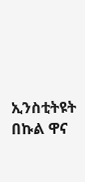ኢንስቲትዩት በኩል ዋና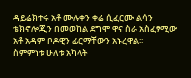ዳይሬክተሩ አቶ ሙሉቀን ቀሬ ሲፈርሙ ልሳን ቴክኖሎጂን በመወከል ደግሞ ዋና ስራ አስፈፃሚው አቶ አዳም ቦዶዊን ፊርማቸውን አኑረዋል፡፡
ስምምነቱ ሁለቱ አካላት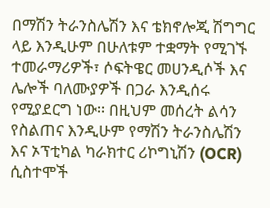በማሽን ትራንስሌሽን እና ቴክኖሎጂ ሽግግር ላይ እንዲሁም በሁለቱም ተቋማት የሚገኙ ተመራማሪዎች፣ ሶፍትዌር መሀንዲሶች እና ሌሎች ባለሙያዎች በጋራ እንዲሰሩ የሚያደርግ ነው፡፡ በዚህም መሰረት ልሳን የስልጠና እንዲሁም የማሽን ትራንስሌሽን እና ኦፕቲካል ካራክተር ሪኮግኒሽን (OCR) ሲስተሞች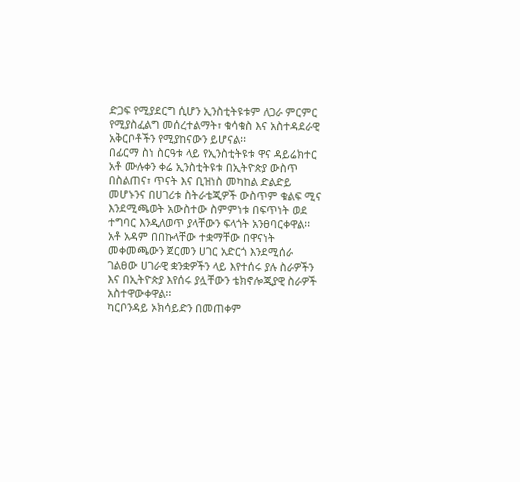ድጋፍ የሚያደርግ ሲሆን ኢንስቲትዩቱም ለጋራ ምርምር የሚያስፈልግ መሰረተልማት፣ ቁሳቁስ እና አስተዳደራዊ አቅርቦቶችን የሚያከናውን ይሆናል፡፡
በፊርማ ስነ ስርዓቱ ላይ የኢንስቲትዩቱ ዋና ዳይሬክተር አቶ ሙሉቀን ቀሬ ኢንስቲትዩቱ በኢትዮጵያ ውስጥ በስልጠና፣ ጥናት እና ቢዝነስ መካከል ድልድይ መሆኑንና በሀገሪቱ ስትራቴጂዎች ውስጥም ቁልፍ ሚና እንደሚጫወት አውስተው ስምምነቱ በፍጥነት ወደ ተግባር እንዲለወጥ ያላቸውን ፍላጎት አንፀባርቀዋል፡፡ አቶ አዳም በበኩላቸው ተቋማቸው በዋናነት መቀመጫውን ጀርመን ሀገር አድርጎ እንደሚሰራ ገልፀው ሀገራዊ ቋንቋዎችን ላይ እየተሰሩ ያሉ ስራዎችን እና በኢትዮጵያ እየሰሩ ያሏቸውን ቴክኖሎጂያዊ ስራዎች አስተዋውቀዋል፡፡
ካርቦንዳይ ኦክሳይድን በመጠቀም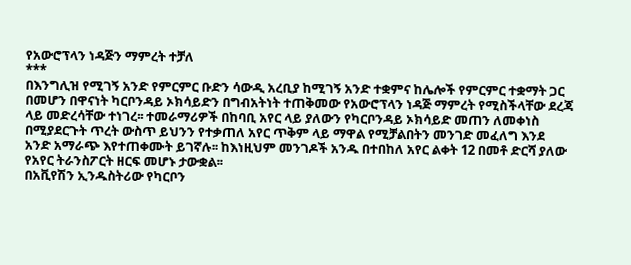የአውሮፕላን ነዳጅን ማምረት ተቻለ
***
በእንግሊዝ የሚገኝ አንድ የምርምር ቡድን ሳውዲ አረቢያ ከሚገኝ አንድ ተቋምና ከሌሎች የምርምር ተቋማት ጋር በመሆን በዋናነት ካርቦንዳይ ኦክሳይድን በግብአትነት ተጠቅመው የአውሮፕላን ነዳጅ ማምረት የሚስችላቸው ደረጃ ላይ መድረሳቸው ተነገረ፡፡ ተመራማሪዎች በከባቢ አየር ላይ ያለውን የካርቦንዳይ ኦክሳይድ መጠን ለመቀነስ በሚያደርጉት ጥረት ውስጥ ይህንን የተቃጠለ አየር ጥቅም ላይ ማዋል የሚቻልበትን መንገድ መፈለግ እንደ አንድ አማራጭ እየተጠቀሙት ይገኛሉ፡፡ ከእነዚህም መንገዶች አንዱ በተበከለ አየር ልቀት 12 በመቶ ድርሻ ያለው የአየር ትራንስፖርት ዘርፍ መሆኑ ታውቋል፡፡
በአቪየሽን ኢንዱስትሪው የካርቦን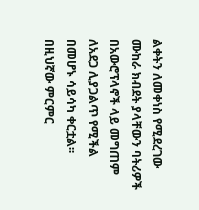ልቀትን ለመቀነስ የሚደረገው ሙከራ ክብደት ያላቸውን ባትሪዎች በአውሮፕላኖች ላይ መግጠም ለአደጋ ሊያጋልጥ የሚችል በመሆኑ ሳይሳካ ቀርቷል፡፡ በዚህኛው ምርምር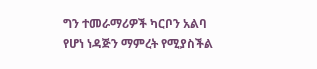ግን ተመራማሪዎች ካርቦን አልባ የሆነ ነዳጅን ማምረት የሚያስችል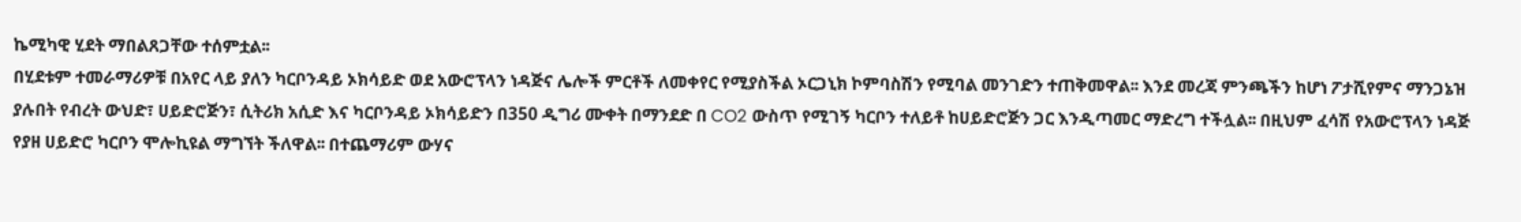ኬሚካዊ ሂደት ማበልጸጋቸው ተሰምቷል፡፡
በሂደቱም ተመራማሪዎቹ በአየር ላይ ያለን ካርቦንዳይ ኦክሳይድ ወደ አውሮፕላን ነዳጅና ሌሎች ምርቶች ለመቀየር የሚያስችል ኦርጋኒክ ኮምባስሽን የሚባል መንገድን ተጠቅመዋል፡፡ እንደ መረጃ ምንጫችን ከሆነ ፖታሺየምና ማንጋኔዝ ያሉበት የብረት ውህድ፣ ሀይድሮጅን፣ ሲትሪክ አሲድ እና ካርቦንዳይ ኦክሳይድን በ350 ዲግሪ ሙቀት በማንደድ በ CO2 ውስጥ የሚገኝ ካርቦን ተለይቶ ከሀይድሮጅን ጋር እንዲጣመር ማድረግ ተችሏል፡፡ በዚህም ፈሳሽ የአውሮፕላን ነዳጅ የያዘ ሀይድሮ ካርቦን ሞሎኪዩል ማግኘት ችለዋል፡፡ በተጨማሪም ውሃና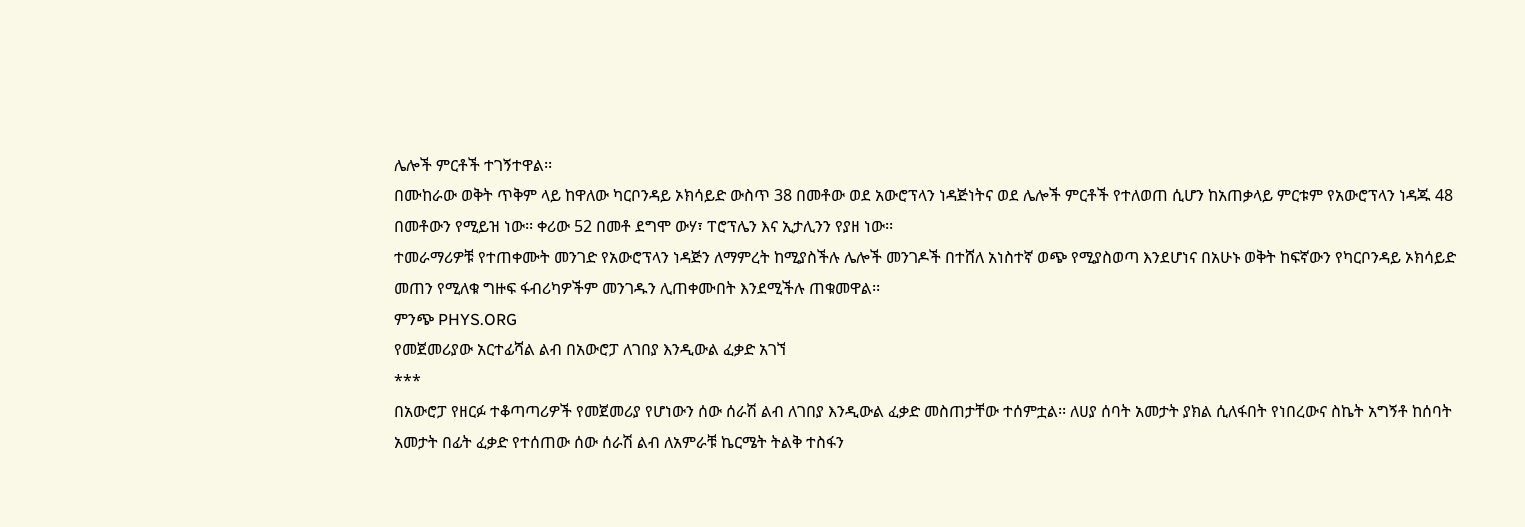ሌሎች ምርቶች ተገኝተዋል፡፡
በሙከራው ወቅት ጥቅም ላይ ከዋለው ካርቦንዳይ ኦክሳይድ ውስጥ 38 በመቶው ወደ አውሮፕላን ነዳጅነትና ወደ ሌሎች ምርቶች የተለወጠ ሲሆን ከአጠቃላይ ምርቱም የአውሮፕላን ነዳጁ 48 በመቶውን የሚይዝ ነው፡፡ ቀሪው 52 በመቶ ደግሞ ውሃ፣ ፐሮፕሌን እና ኢታሊንን የያዘ ነው፡፡
ተመራማሪዎቹ የተጠቀሙት መንገድ የአውሮፕላን ነዳጅን ለማምረት ከሚያስችሉ ሌሎች መንገዶች በተሸለ አነስተኛ ወጭ የሚያስወጣ እንደሆነና በአሁኑ ወቅት ከፍኛውን የካርቦንዳይ ኦክሳይድ መጠን የሚለቁ ግዙፍ ፋብሪካዎችም መንገዱን ሊጠቀሙበት እንደሚችሉ ጠቁመዋል፡፡
ምንጭ PHYS.ORG
የመጀመሪያው አርተፊሻል ልብ በአውሮፓ ለገበያ እንዲውል ፈቃድ አገኘ
***
በአውሮፓ የዘርፉ ተቆጣጣሪዎች የመጀመሪያ የሆነውን ሰው ሰራሽ ልብ ለገበያ እንዲውል ፈቃድ መስጠታቸው ተሰምቷል፡፡ ለሀያ ሰባት አመታት ያክል ሲለፋበት የነበረውና ስኬት አግኝቶ ከሰባት አመታት በፊት ፈቃድ የተሰጠው ሰው ሰራሽ ልብ ለአምራቹ ኬርሜት ትልቅ ተስፋን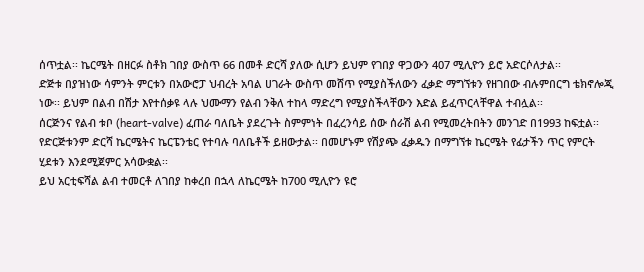ሰጥቷል፡፡ ኬርሜት በዘርፉ ስቶክ ገበያ ውስጥ 66 በመቶ ድርሻ ያለው ሲሆን ይህም የገበያ ዋጋውን 407 ሚሊዮን ይሮ አድርሶለታል፡፡
ድጅቱ በያዝነው ሳምንት ምርቱን በአውሮፓ ህብረት አባል ሀገራት ውስጥ መሸጥ የሚያስችለውን ፈቃድ ማግኘቱን የዘገበው ብሉምበርግ ቴክኖሎጂ ነው፡፡ ይህም በልብ በሽታ እየተሰቃዩ ላሉ ህሙማን የልብ ንቅለ ተከላ ማድረግ የሚያስችላቸውን እድል ይፈጥርላቸዋል ተብሏል፡፡
ሰርጅንና የልብ ቱቦ (heart-valve) ፈጠራ ባለቤት ያደረጉት ስምምነት በፈረንሳይ ሰው ሰራሽ ልብ የሚመረትበትን መንገድ በ1993 ከፍቷል፡፡ የድርጅቱንም ድርሻ ኬርሜትና ኬርፔንቴር የተባሉ ባለቤቶች ይዘውታል፡፡ በመሆኑም የሽያጭ ፈቃዱን በማግኘቱ ኬርሜት የፊታችን ጥር የምርት ሂደቱን እንደሚጀምር አሳውቋል፡፡
ይህ አርቲፍሻል ልብ ተመርቶ ለገበያ ከቀረበ በኋላ ለኬርሜት ከ700 ሚሊዮን ዩሮ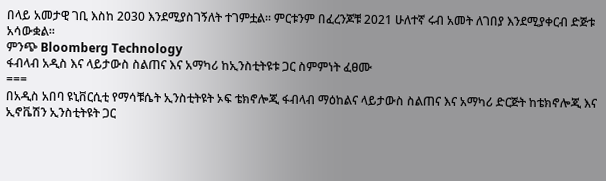በላይ አመታዊ ገቢ እስከ 2030 እንደሚያስገኝለት ተገምቷል፡፡ ምርቱንም በፈረንጆቹ 2021 ሁለተኛ ሩብ አመት ለገበያ እንደሚያቀርብ ድጅቱ አሳውቋል፡፡
ምንጭ Bloomberg Technology
ፋብላብ አዲስ እና ላይታውስ ስልጠና እና አማካሪ ከኢንስቲትዩቱ ጋር ስምምነት ፈፀሙ
===
በአዲስ አበባ ዩኒቨርሲቲ የማሳቹሴት ኢንስቲትዩት ኦፍ ቴክኖሎጂ ፋብላብ ማዕከልና ላይታውስ ስልጠና እና አማካሪ ድርጅት ከቴክኖሎጂ እና ኢኖቬሽን ኢንስቲትዩት ጋር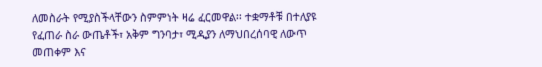ለመስራት የሚያስችላቸውን ስምምነት ዛሬ ፈርመዋል፡፡ ተቋማቶቹ በተለያዩ የፈጠራ ስራ ውጤቶች፣ አቅም ግንባታ፣ ሚዲያን ለማህበረሰባዊ ለውጥ መጠቀም እና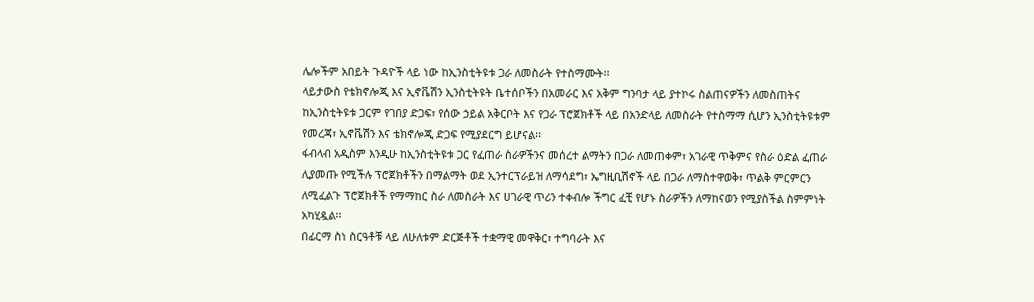ሌሎችም አበይት ጉዳዮች ላይ ነው ከኢንስቲትዩቱ ጋራ ለመስራት የተስማሙት፡፡
ላይታውስ የቴክኖሎጂ እና ኢኖቬሽን ኢንስቲትዩት ቤተሰቦችን በአመራር እና አቅም ግንባታ ላይ ያተኮሩ ስልጠናዎችን ለመስጠትና ከኢንስቲትዩቱ ጋርም የገበያ ድጋፍ፣ የሰው ኃይል አቅርቦት እና የጋራ ፕሮጀክቶች ላይ በአንድላይ ለመስራት የተስማማ ሲሆን ኢንስቲትዩቱም የመረጃ፣ ኢኖቬሽን እና ቴክኖሎጂ ድጋፍ የሚያደርግ ይሆናል፡፡
ፋብላብ አዲስም እንዲሁ ከኢንስቲትዩቱ ጋር የፈጠራ ስራዎችንና መሰረተ ልማትን በጋራ ለመጠቀም፣ አገራዊ ጥቅምና የስራ ዕድል ፈጠራ ሊያመጡ የሚችሉ ፕሮጀክቶችን በማልማት ወደ ኢንተርፕራይዝ ለማሳደግ፣ ኤግዚቢሽኖች ላይ በጋራ ለማስተዋወቅ፣ ጥልቅ ምርምርን ለሚፈልጉ ፕሮጀክቶች የማማከር ስራ ለመስራት እና ሀገራዊ ጥሪን ተቀብሎ ችግር ፈቺ የሆኑ ስራዎችን ለማከናወን የሚያስችል ስምምነት አካሂዷል፡፡
በፊርማ ስነ ስርዓቶቹ ላይ ለሁለቱም ድርጅቶች ተቋማዊ መዋቅር፣ ተግባራት እና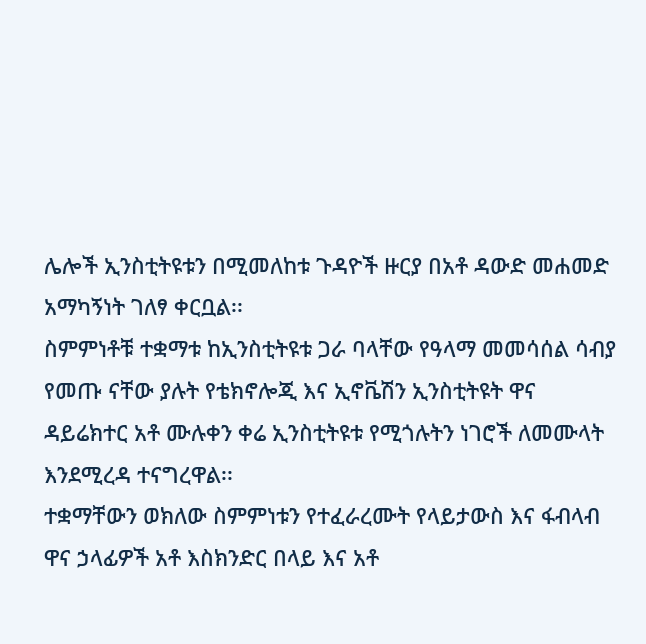ሌሎች ኢንስቲትዩቱን በሚመለከቱ ጉዳዮች ዙርያ በአቶ ዳውድ መሐመድ አማካኝነት ገለፃ ቀርቧል፡፡
ስምምነቶቹ ተቋማቱ ከኢንስቲትዩቱ ጋራ ባላቸው የዓላማ መመሳሰል ሳብያ የመጡ ናቸው ያሉት የቴክኖሎጂ እና ኢኖቬሽን ኢንስቲትዩት ዋና ዳይሬክተር አቶ ሙሉቀን ቀሬ ኢንስቲትዩቱ የሚጎሉትን ነገሮች ለመሙላት እንደሚረዳ ተናግረዋል፡፡
ተቋማቸውን ወክለው ስምምነቱን የተፈራረሙት የላይታውስ እና ፋብላብ ዋና ኃላፊዎች አቶ እስክንድር በላይ እና አቶ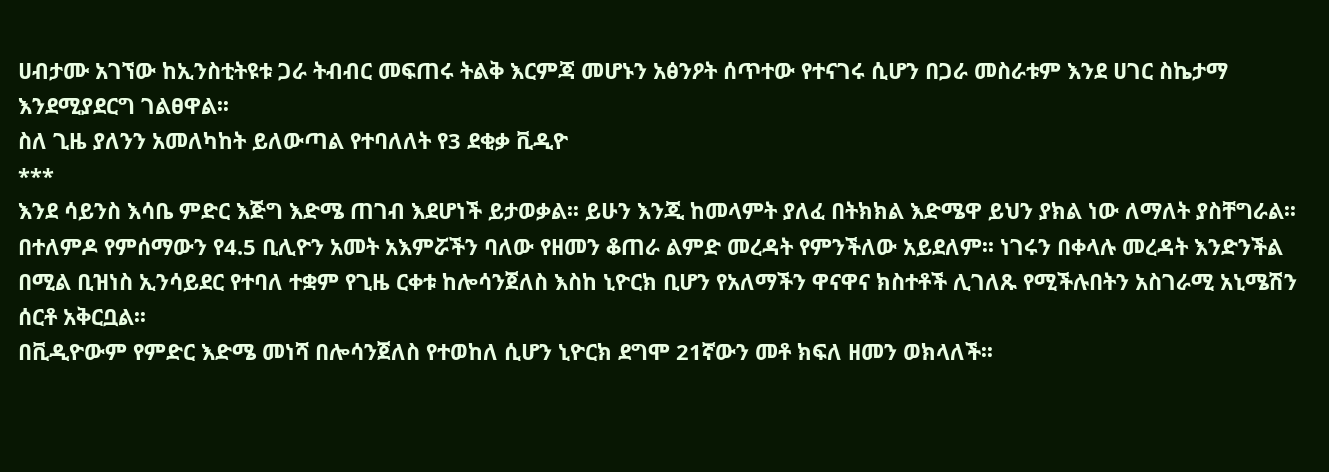ሀብታሙ አገኘው ከኢንስቲትዩቱ ጋራ ትብብር መፍጠሩ ትልቅ እርምጃ መሆኑን አፅንዖት ሰጥተው የተናገሩ ሲሆን በጋራ መስራቱም እንደ ሀገር ስኬታማ እንደሚያደርግ ገልፀዋል፡፡
ስለ ጊዜ ያለንን አመለካከት ይለውጣል የተባለለት የ3 ደቂቃ ቪዲዮ
***
እንደ ሳይንስ እሳቤ ምድር እጅግ እድሜ ጠገብ እደሆነች ይታወቃል፡፡ ይሁን እንጂ ከመላምት ያለፈ በትክክል እድሜዋ ይህን ያክል ነው ለማለት ያስቸግራል፡፡ በተለምዶ የምሰማውን የ4.5 ቢሊዮን አመት አእምሯችን ባለው የዘመን ቆጠራ ልምድ መረዳት የምንችለው አይደለም፡፡ ነገሩን በቀላሉ መረዳት እንድንችል በሚል ቢዝነስ ኢንሳይደር የተባለ ተቋም የጊዜ ርቀቱ ከሎሳንጀለስ እስከ ኒዮርክ ቢሆን የአለማችን ዋናዋና ክስተቶች ሊገለጹ የሚችሉበትን አስገራሚ አኒሜሽን ሰርቶ አቅርቧል፡፡
በቪዲዮውም የምድር እድሜ መነሻ በሎሳንጀለስ የተወከለ ሲሆን ኒዮርክ ደግሞ 21ኛውን መቶ ክፍለ ዘመን ወክላለች፡፡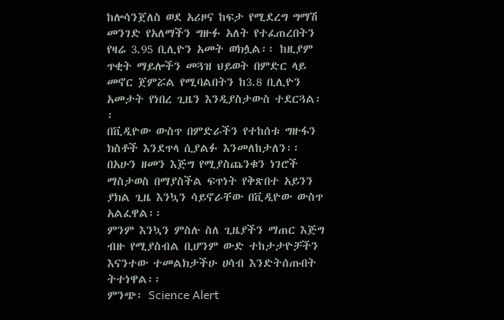ከሎሳንጀለስ ወደ አሪዞና ከፍታ የሚደረግ ግማሽ መንገድ የአለማችን ግዙፉ አለት የተፈጠረበትን የዛሬ 3.95 ቢሊዮን አመት ወክሏል፡፡ ከዚያም ጥቂት ማይሎችን መጓዝ ህይወት በምድር ላይ መኖር ጀምሯል የሚባልበትን ከ3.8 ቢሊዮን አመታት የነበረ ጊዜን እንዲያስታውስ ተደርጓል፡፡
በቪዲዮው ውስጥ በምድራችን የተከሰቱ ግዙፋን ክስቶች እንደጥላ ሲያልፉ እንመለከታለን፡፡ በአሁን ዘመን እጅግ የሚያስጨንቁን ነገሮች ማስታወስ በማያስችል ፍጥነት የቅጽበተ አይንን ያክል ጊዜ እንኳን ሳይኖራቸው በቪዲዮው ውስጥ አልፈዋል፡፡
ምንም እንኳን ምስሉ ስለ ጊዜያችን ማጠር እጅግ ብዙ የሚያስብል ቢሆንም ውድ ተከታታዮቻችን እናንተው ተመልክታችሁ ሀሳብ እንድትሰጡበት ትተነዋል፡፡
ምንጭ፡ Science Alert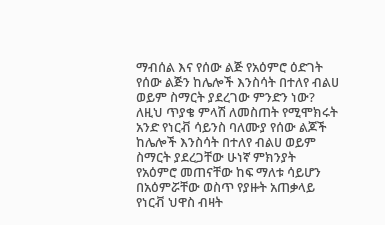ማብሰል እና የሰው ልጅ የአዕምሮ ዕድገት
የሰው ልጅን ከሌሎች እንስሳት በተለየ ብልሀ ወይም ስማርት ያደረገው ምንድን ነው? ለዚህ ጥያቄ ምላሽ ለመስጠት የሚሞክሩት አንድ የነርቭ ሳይንስ ባለሙያ የሰው ልጆች ከሌሎች እንስሳት በተለየ ብልሀ ወይም ስማርት ያደረጋቸው ሁነኛ ምክንያት የአዕምሮ መጠናቸው ከፍ ማለቱ ሳይሆን በአዕምሯቸው ወስጥ የያዙት አጠቃላይ የነርቭ ህዋስ ብዛት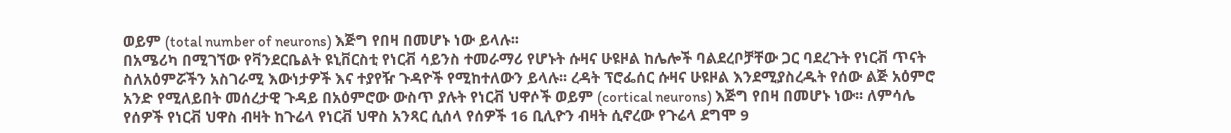ወይም (total number of neurons) እጅግ የበዛ በመሆኑ ነው ይላሉ፡፡
በአሜሪካ በሚገኘው የቫንደርቤልት ዩኒቨርስቲ የነርቭ ሳይንስ ተመራማሪ የሆኑት ሱዛና ሁዩዞል ከሌሎች ባልደረቦቻቸው ጋር ባደረጉት የነርቭ ጥናት ስለአዕምሯችን አስገራሚ እውነታዎች እና ተያየዥ ጉዳዮች የሚከተለውን ይላሉ፡፡ ረዳት ፕሮፌሰር ሱዛና ሁዩዞል እንደሚያስረዱት የሰው ልጅ አዕምሮ አንድ የሚለይበት መሰረታዊ ጉዳይ በአዕምሮው ውስጥ ያሉት የነርቭ ህዋሶች ወይም (cortical neurons) እጅግ የበዛ በመሆኑ ነው፡፡ ለምሳሌ የሰዎች የነርቭ ህዋስ ብዛት ከጉሬላ የነርቭ ህዋስ አንጻር ሲሰላ የሰዎች 16 ቢሊዮን ብዛት ሲኖረው የጉሬላ ደግሞ 9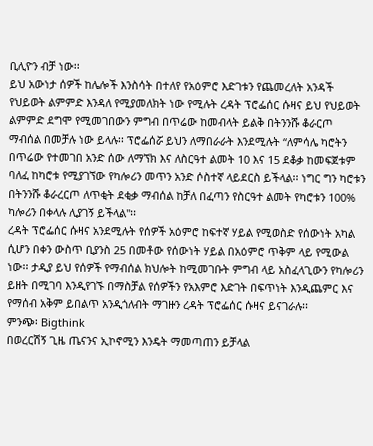ቢሊዮን ብቻ ነው፡፡
ይህ አውነታ ሰዎች ከሌሎች እንስሳት በተለየ የአዕምሮ እድገቱን የጨመረለት አንዳች የህይወት ልምምድ እንዳለ የሚያመለክት ነው የሚሉት ረዳት ፕሮፌሰር ሱዛና ይህ የህይወት ልምምድ ደግሞ የሚመገበውን ምግብ በጥሬው ከመብላት ይልቅ በትንንሹ ቆራርጦ ማብሰል በመቻሉ ነው ይላሉ፡፡ ፕሮፌሰሯ ይህን ለማበራራት እንደሚሉት “ለምሳሌ ካሮትን በጥሬው የተመገበ አንድ ሰው ለማኘክ እና ለስርዓተ ልመት 10 እና 15 ደቆቃ ከመፍጀቱም ባለፈ ከካሮቱ የሚያገኘው የካሎሪን መጥን አንድ ሶስተኛ ላይደርስ ይችላል፡፡ ነግር ግን ካሮቱን በትንንሹ ቆራረርጦ ለጥቂት ደቂቃ ማብሰል ከቻለ በፈጣን የስርዓተ ልመት የካሮቱን 100% ካሎሪን በቀላሉ ሊያገኝ ይችላል"፡፡
ረዳት ፕሮፌሰር ሱዛና አንደሚሉት የሰዎች አዕምሮ ከፍተኛ ሃይል የሚወስድ የሰውነት አካል ሲሆን በቀን ውስጥ ቢያንስ 25 በመቶው የሰውነት ሃይል በአዕምሮ ጥቅም ላይ የሚውል ነው፡፡ ታዲያ ይህ የሰዎች የማብሰል ክህሎት ከሚመገቡት ምግብ ላይ አስፈላጊውን የካሎሪን ይዘት በሚገባ እንዲየገኙ በማስቻል የሰዎችን የአእምሮ እድገት በፍጥነት እንዲጨምር እና የማሰብ አቅም ይበልጥ አንዲጎለብት ማገዙን ረዳት ፕሮፌሰር ሱዛና ይናገራሉ፡፡
ምንጭ፡ Bigthink
በወረርሽኝ ጊዜ ጤናንና ኢኮኖሚን እንዴት ማመጣጠን ይቻላል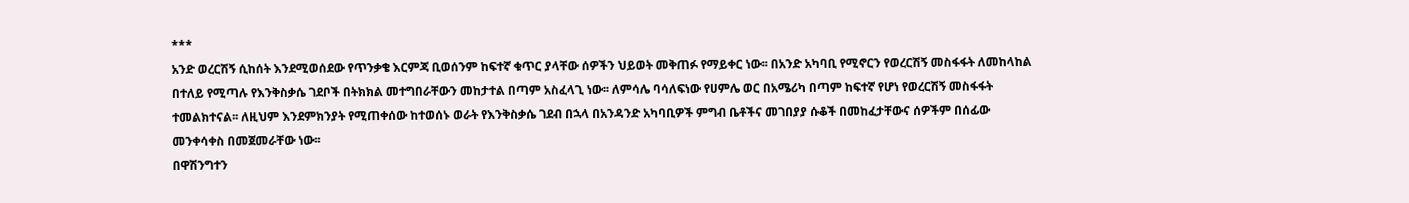***
አንድ ወረርሽኝ ሲከሰት እንደሚወሰደው የጥንቃቄ እርምጃ ቢወሰንም ከፍተኛ ቁጥር ያላቸው ሰዎችን ህይወት መቅጠፉ የማይቀር ነው፡፡ በአንድ አካባቢ የሚኖርን የወረርሽኝ መስፋፋት ለመከላከል በተለይ የሚጣሉ የእንቅስቃሴ ገደቦች በትክክል መተግበራቸውን መከታተል በጣም አስፈላጊ ነው፡፡ ለምሳሌ ባሳለፍነው የሀምሌ ወር በአሜሪካ በጣም ከፍተኛ የሆነ የወረርሽኝ መስፋፋት ተመልክተናል፡፡ ለዚህም እንደምክንያት የሚጠቀሰው ከተወሰኑ ወራት የእንቅስቃሴ ገደብ በኋላ በአንዳንድ አካባቢዎች ምግብ ቤቶችና መገበያያ ሱቆች በመከፈታቸውና ሰዎችም በሰፊው መንቀሳቀስ በመጀመራቸው ነው፡፡
በዋሽንግተን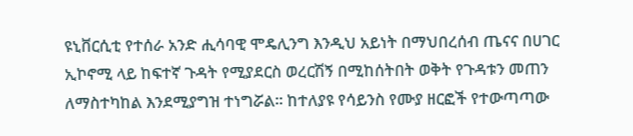ዩኒቨርሲቲ የተሰራ አንድ ሒሳባዊ ሞዴሊንግ እንዲህ አይነት በማህበረሰብ ጤናና በሀገር ኢኮኖሚ ላይ ከፍተኛ ጉዳት የሚያደርስ ወረርሽኝ በሚከሰትበት ወቅት የጉዳቱን መጠን ለማስተካከል እንደሚያግዝ ተነግሯል፡፡ ከተለያዩ የሳይንስ የሙያ ዘርፎች የተውጣጣው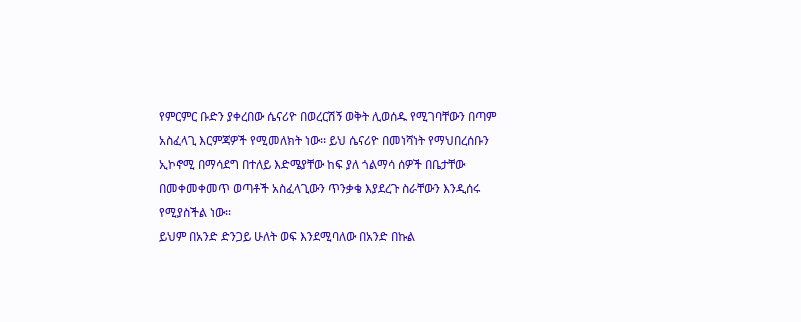የምርምር ቡድን ያቀረበው ሴናሪዮ በወረርሽኝ ወቅት ሊወሰዱ የሚገባቸውን በጣም አስፈላጊ እርምጃዎች የሚመለክት ነው፡፡ ይህ ሴናሪዮ በመነሻነት የማህበረሰቡን ኢኮኖሚ በማሳደግ በተለይ እድሜያቸው ከፍ ያለ ጎልማሳ ሰዎች በቤታቸው በመቀመቀመጥ ወጣቶች አስፈላጊውን ጥንቃቄ እያደረጉ ስራቸውን እንዲሰሩ የሚያስችል ነው፡፡
ይህም በአንድ ድንጋይ ሁለት ወፍ እንደሚባለው በአንድ በኩል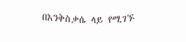በእንቅስቃሴ ላይ የሚገኙ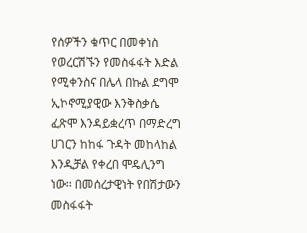የሰዎችን ቁጥር በመቀነስ የወረርሽኙን የመስፋፋት እድል የሚቀንስና በሌላ በኩል ደግሞ ኢኮኖሚያዊው እንቅስቃሴ ፈጽሞ እንዳይቋረጥ በማድረግ ሀገርን ከከፋ ጉዳት መከላከል እንዲቻል የቀረበ ሞዴሊንግ ነው፡፡ በመሰረታዊነት የበሽታውን መስፋፋት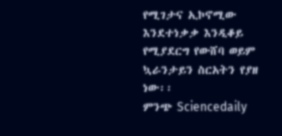የሚገታና ኢኮኖሚው እንደተነቃቃ እንዲቆይ የሚያደርግ የውሸባ ወይም ኳራንታይን ስርአትን የያዘ ነው፡፡
ምንጭ Sciencedaily